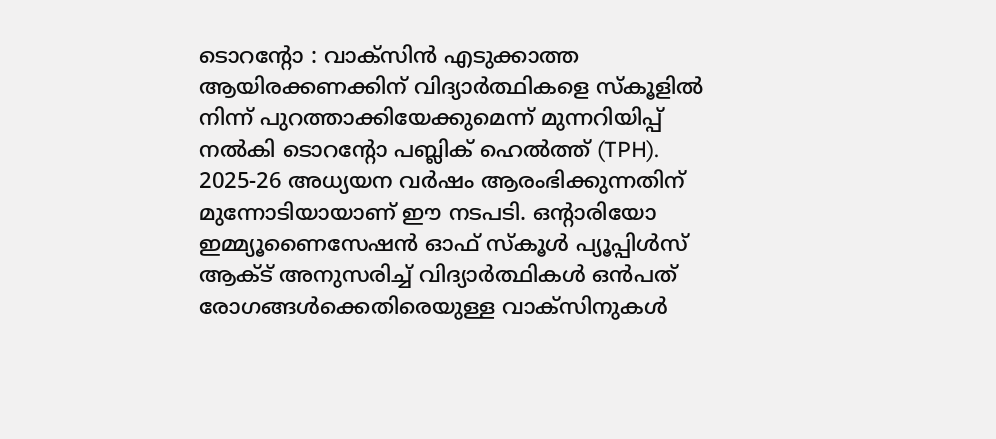ടൊറന്റോ : വാക്സിൻ എടുക്കാത്ത ആയിരക്കണക്കിന് വിദ്യാർത്ഥികളെ സ്കൂളിൽ നിന്ന് പുറത്താക്കിയേക്കുമെന്ന് മുന്നറിയിപ്പ് നൽകി ടൊറന്റോ പബ്ലിക് ഹെൽത്ത് (TPH). 2025-26 അധ്യയന വർഷം ആരംഭിക്കുന്നതിന് മുന്നോടിയായാണ് ഈ നടപടി. ഒന്റാരിയോ ഇമ്മ്യൂണൈസേഷൻ ഓഫ് സ്കൂൾ പ്യൂപ്പിൾസ് ആക്ട് അനുസരിച്ച് വിദ്യാർത്ഥികൾ ഒൻപത് രോഗങ്ങൾക്കെതിരെയുള്ള വാക്സിനുകൾ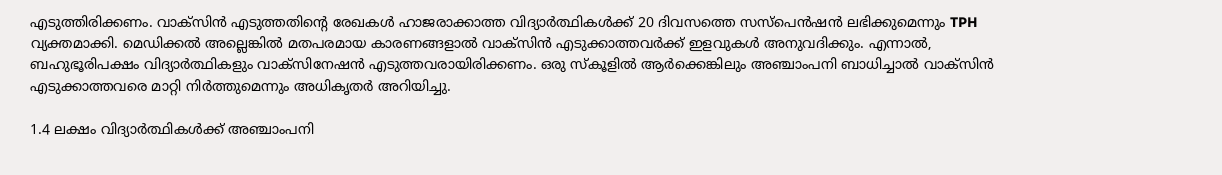എടുത്തിരിക്കണം. വാക്സിൻ എടുത്തതിന്റെ രേഖകൾ ഹാജരാക്കാത്ത വിദ്യാർത്ഥികൾക്ക് 20 ദിവസത്തെ സസ്പെൻഷൻ ലഭിക്കുമെന്നും TPH വ്യക്തമാക്കി. മെഡിക്കൽ അല്ലെങ്കിൽ മതപരമായ കാരണങ്ങളാൽ വാക്സിൻ എടുക്കാത്തവർക്ക് ഇളവുകൾ അനുവദിക്കും. എന്നാൽ, ബഹുഭൂരിപക്ഷം വിദ്യാർത്ഥികളും വാക്സിനേഷൻ എടുത്തവരായിരിക്കണം. ഒരു സ്കൂളിൽ ആർക്കെങ്കിലും അഞ്ചാംപനി ബാധിച്ചാൽ വാക്സിൻ എടുക്കാത്തവരെ മാറ്റി നിർത്തുമെന്നും അധികൃതർ അറിയിച്ചു.

1.4 ലക്ഷം വിദ്യാർത്ഥികൾക്ക് അഞ്ചാംപനി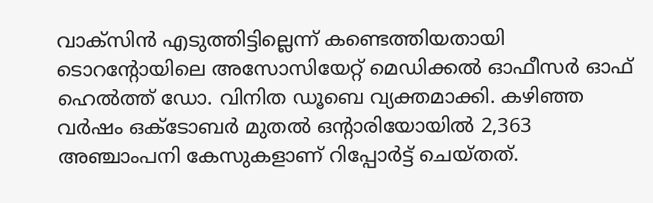വാക്സിൻ എടുത്തിട്ടില്ലെന്ന് കണ്ടെത്തിയതായി ടൊറന്റോയിലെ അസോസിയേറ്റ് മെഡിക്കൽ ഓഫീസർ ഓഫ് ഹെൽത്ത് ഡോ. വിനിത ഡൂബെ വ്യക്തമാക്കി. കഴിഞ്ഞ വർഷം ഒക്ടോബർ മുതൽ ഒന്റാരിയോയിൽ 2,363 അഞ്ചാംപനി കേസുകളാണ് റിപ്പോർട്ട് ചെയ്തത്.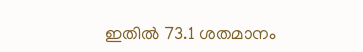ഇതിൽ 73.1 ശതമാനം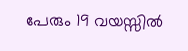പേരും 19 വയസ്സിൽ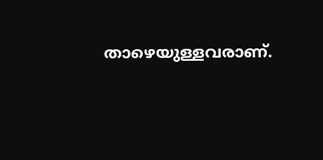താഴെയുള്ളവരാണ്.